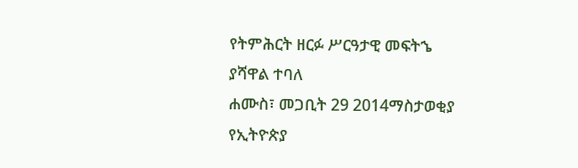የትምሕርት ዘርፉ ሥርዓታዊ መፍትኄ ያሻዋል ተባለ
ሐሙስ፣ መጋቢት 29 2014ማስታወቂያ
የኢትዮጵያ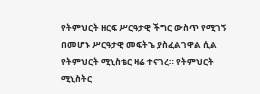የትምህርት ዘርፍ ሥርዓታዊ ችግር ውስጥ የሚገኝ በመሆኑ ሥርዓታዊ መፍትኄ ያስፈልገዋል ሲል የትምህርት ሚኒስቴር ዛሬ ተናገረ። የትምህርት ሚኒስትር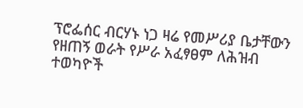ፕሮፌሰር ብርሃኑ ነጋ ዛሬ የመሥሪያ ቤታቸውን የዘጠኝ ወራት የሥራ አፈፃፀም ለሕዝብ ተወካዮች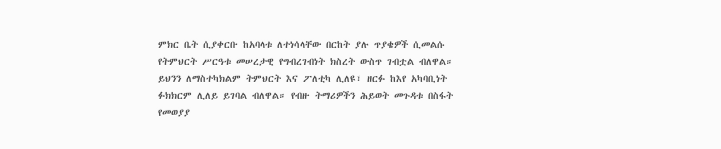ምክር ቤት ሲያቀርቡ ከአባላቱ ለተነሳላቸው በርከት ያሉ ጥያቄዎች ሲመልሱ የትምህርት ሥርዓቱ መሠረታዊ የግብረገብነት ክስረት ውስጥ ገብቷል ብለዋል። ይህንን ለማስተካክልም ትምህርት እና ፖለቲካ ሊለዩ፣ ዘርፉ ከእየ አካባቢነት ፉክክርም ሊለይ ይገባል ብለዋል። የብዙ ትማሪዎችን ሕይወት መጉዳቱ በስፋት የመወያያ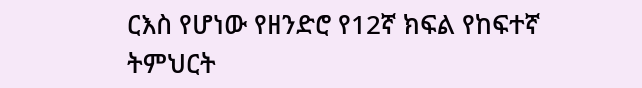ርእስ የሆነው የዘንድሮ የ12ኛ ክፍል የከፍተኛ ትምህርት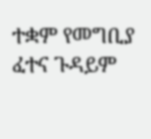ተቋም የመግቢያ ፈተና ጉዳይም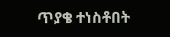ጥያቄ ተነስቶበት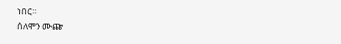ነበር።
ሰለሞን ሙጬ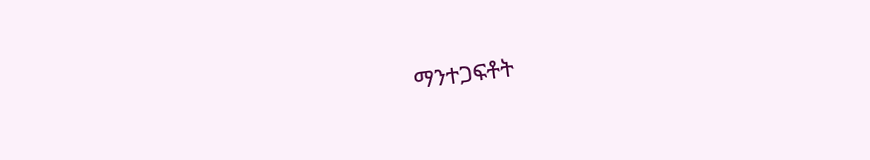ማንተጋፍቶት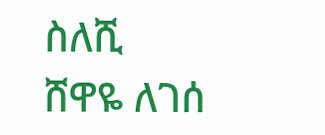ስለሺ
ሸዋዬ ለገሰ